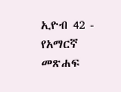ኢዮብ 42 - የአማርኛ መጽሐፍ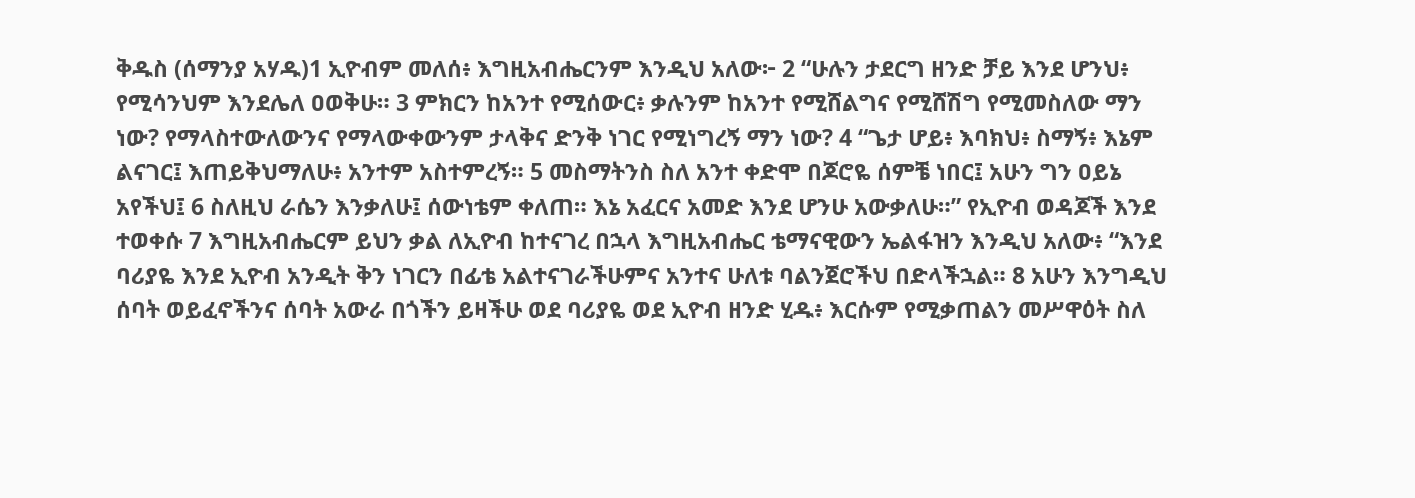ቅዱስ (ሰማንያ አሃዱ)1 ኢዮብም መለሰ፥ እግዚአብሔርንም እንዲህ አለው፦ 2 “ሁሉን ታደርግ ዘንድ ቻይ እንደ ሆንህ፥ የሚሳንህም እንደሌለ ዐወቅሁ። 3 ምክርን ከአንተ የሚሰውር፥ ቃሉንም ከአንተ የሚሸልግና የሚሸሽግ የሚመስለው ማን ነው? የማላስተውለውንና የማላውቀውንም ታላቅና ድንቅ ነገር የሚነግረኝ ማን ነው? 4 “ጌታ ሆይ፥ እባክህ፥ ስማኝ፥ እኔም ልናገር፤ እጠይቅህማለሁ፥ አንተም አስተምረኝ። 5 መስማትንስ ስለ አንተ ቀድሞ በጆሮዬ ሰምቼ ነበር፤ አሁን ግን ዐይኔ አየችህ፤ 6 ስለዚህ ራሴን እንቃለሁ፤ ሰውነቴም ቀለጠ። እኔ አፈርና አመድ እንደ ሆንሁ አውቃለሁ።” የኢዮብ ወዳጆች እንደ ተወቀሱ 7 እግዚአብሔርም ይህን ቃል ለኢዮብ ከተናገረ በኋላ እግዚአብሔር ቴማናዊውን ኤልፋዝን እንዲህ አለው፥ “እንደ ባሪያዬ እንደ ኢዮብ አንዲት ቅን ነገርን በፊቴ አልተናገራችሁምና አንተና ሁለቱ ባልንጀሮችህ በድላችኋል። 8 አሁን እንግዲህ ሰባት ወይፈኖችንና ሰባት አውራ በጎችን ይዛችሁ ወደ ባሪያዬ ወደ ኢዮብ ዘንድ ሂዱ፥ እርሱም የሚቃጠልን መሥዋዕት ስለ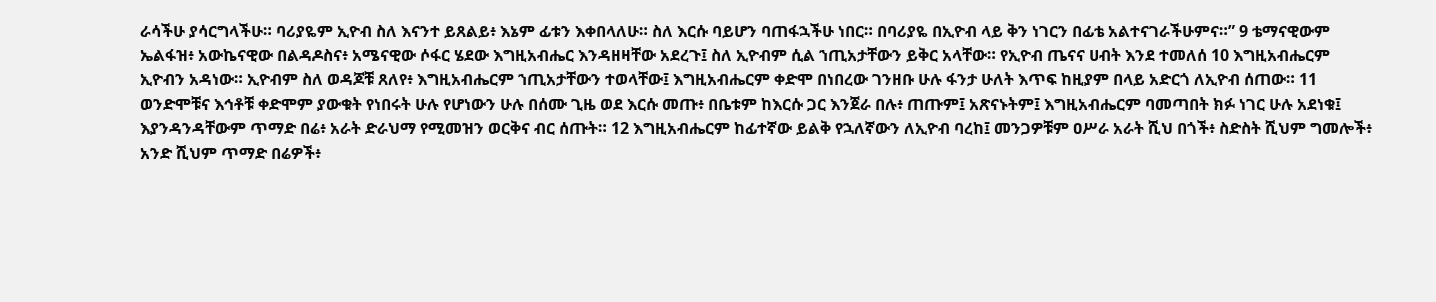ራሳችሁ ያሳርግላችሁ። ባሪያዬም ኢዮብ ስለ እናንተ ይጸልይ፥ እኔም ፊቱን እቀበላለሁ። ስለ እርሱ ባይሆን ባጠፋኋችሁ ነበር። በባሪያዬ በኢዮብ ላይ ቅን ነገርን በፊቴ አልተናገራችሁምና።” 9 ቴማናዊውም ኤልፋዝ፥ አውኬናዊው በልዳዶስና፥ አሜናዊው ሶፋር ሄደው እግዚአብሔር እንዳዘዛቸው አደረጉ፤ ስለ ኢዮብም ሲል ኀጢአታቸውን ይቅር አላቸው። የኢዮብ ጤናና ሀብት እንደ ተመለሰ 10 እግዚአብሔርም ኢዮብን አዳነው። ኢዮብም ስለ ወዳጆቹ ጸለየ፥ እግዚአብሔርም ኀጢአታቸውን ተወላቸው፤ እግዚአብሔርም ቀድሞ በነበረው ገንዘቡ ሁሉ ፋንታ ሁለት እጥፍ ከዚያም በላይ አድርጎ ለኢዮብ ሰጠው። 11 ወንድሞቹና እኅቶቹ ቀድሞም ያውቁት የነበሩት ሁሉ የሆነውን ሁሉ በሰሙ ጊዜ ወደ እርሱ መጡ፥ በቤቱም ከእርሱ ጋር እንጀራ በሉ፥ ጠጡም፤ አጽናኑትም፤ እግዚአብሔርም ባመጣበት ክፉ ነገር ሁሉ አደነቁ፤ እያንዳንዳቸውም ጥማድ በሬ፥ አራት ድራህማ የሚመዝን ወርቅና ብር ሰጡት። 12 እግዚአብሔርም ከፊተኛው ይልቅ የኋለኛውን ለኢዮብ ባረከ፤ መንጋዎቹም ዐሥራ አራት ሺህ በጎች፥ ስድስት ሺህም ግመሎች፥ አንድ ሺህም ጥማድ በሬዎች፥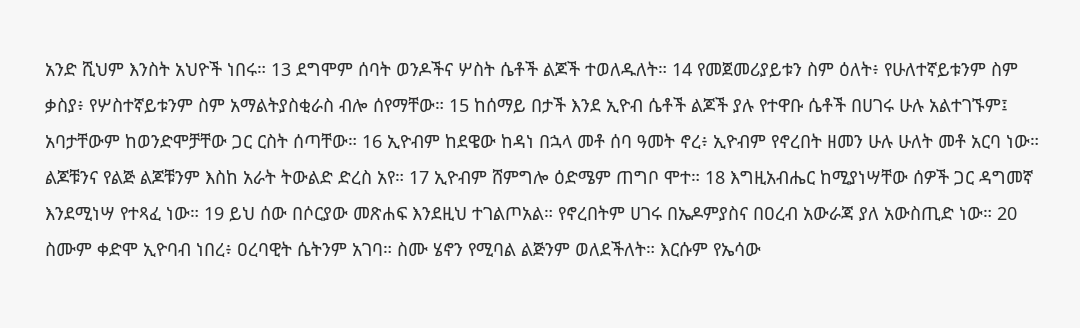አንድ ሺህም እንስት አህዮች ነበሩ። 13 ደግሞም ሰባት ወንዶችና ሦስት ሴቶች ልጆች ተወለዱለት። 14 የመጀመሪያይቱን ስም ዕለት፥ የሁለተኛይቱንም ስም ቃስያ፥ የሦስተኛይቱንም ስም አማልትያስቂራስ ብሎ ሰየማቸው። 15 ከሰማይ በታች እንደ ኢዮብ ሴቶች ልጆች ያሉ የተዋቡ ሴቶች በሀገሩ ሁሉ አልተገኙም፤ አባታቸውም ከወንድሞቻቸው ጋር ርስት ሰጣቸው። 16 ኢዮብም ከደዌው ከዳነ በኋላ መቶ ሰባ ዓመት ኖረ፥ ኢዮብም የኖረበት ዘመን ሁሉ ሁለት መቶ አርባ ነው። ልጆቹንና የልጅ ልጆቹንም እስከ አራት ትውልድ ድረስ አየ። 17 ኢዮብም ሸምግሎ ዕድሜም ጠግቦ ሞተ። 18 እግዚአብሔር ከሚያነሣቸው ሰዎች ጋር ዳግመኛ እንደሚነሣ የተጻፈ ነው። 19 ይህ ሰው በሶርያው መጽሐፍ እንደዚህ ተገልጦአል። የኖረበትም ሀገሩ በኤዶምያስና በዐረብ አውራጃ ያለ አውስጢድ ነው። 20 ስሙም ቀድሞ ኢዮባብ ነበረ፥ ዐረባዊት ሴትንም አገባ። ስሙ ሄኖን የሚባል ልጅንም ወለደችለት። እርሱም የኤሳው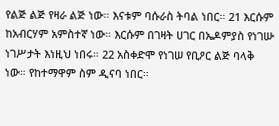የልጅ ልጅ የዛራ ልጅ ነው። እናቱም ባሱራስ ትባል ነበር። 21 እርሱም ከአብርሃም አምስተኛ ነው። እርሱም በገዛት ሀገር በኤዶምያስ የነገሡ ነገሥታት እነዚህ ነበሩ። 22 አስቀድሞ የነገሠ የቢዖር ልጅ ባላቅ ነው። የከተማዋም ስም ዲናባ ነበር።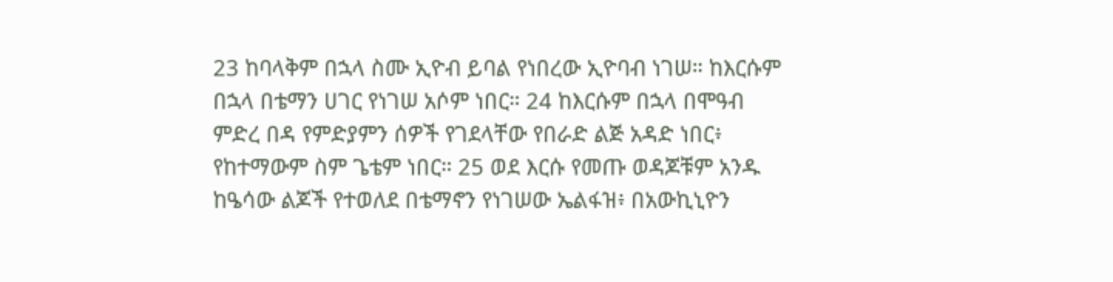23 ከባላቅም በኋላ ስሙ ኢዮብ ይባል የነበረው ኢዮባብ ነገሠ። ከእርሱም በኋላ በቴማን ሀገር የነገሠ አሶም ነበር። 24 ከእርሱም በኋላ በሞዓብ ምድረ በዳ የምድያምን ሰዎች የገደላቸው የበራድ ልጅ አዳድ ነበር፥ የከተማውም ስም ጌቴም ነበር። 25 ወደ እርሱ የመጡ ወዳጆቹም አንዱ ከዔሳው ልጆች የተወለደ በቴማኖን የነገሠው ኤልፋዝ፥ በአውኪኒዮን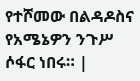የተሾመው በልዳዶስና የአሜኔዎን ንጉሥ ሶፋር ነበሩ። |